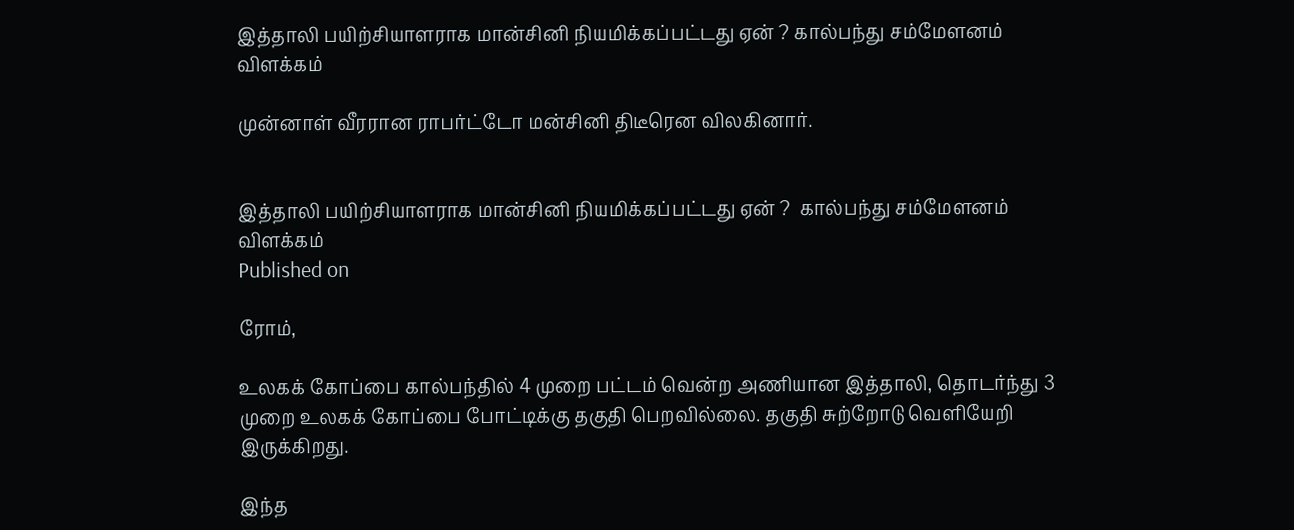இத்தாலி பயிற்சியாளராக மான்சினி நியமிக்கப்பட்டது ஏன் ? கால்பந்து சம்மேளனம் விளக்கம்

முன்னாள் வீரரான ராபர்ட்டோ மன்சினி திடீரென விலகினார்.


இத்தாலி பயிற்சியாளராக மான்சினி நியமிக்கப்பட்டது ஏன் ?  கால்பந்து சம்மேளனம் விளக்கம்
Published on

ரோம்,

உலகக் கோப்பை கால்பந்தில் 4 முறை பட்டம் வென்ற அணியான இத்தாலி, தொடர்ந்து 3 முறை உலகக் கோப்பை போட்டிக்கு தகுதி பெறவில்லை. தகுதி சுற்றோடு வெளியேறி இருக்கிறது.

இந்த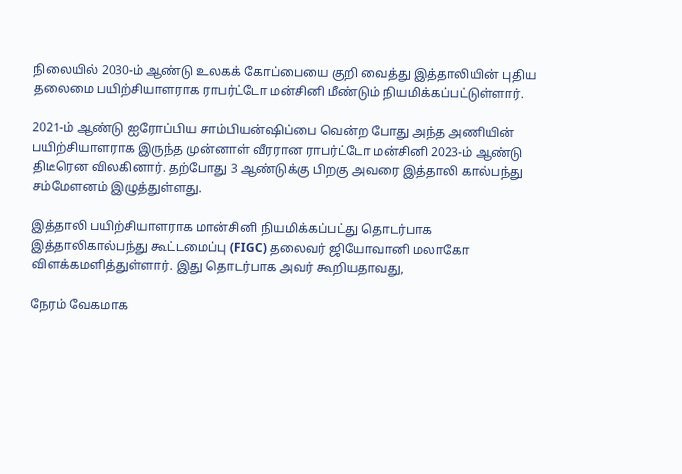நிலையில் 2030-ம் ஆண்டு உலகக் கோப்பையை குறி வைத்து இத்தாலியின் புதிய தலைமை பயிற்சியாளராக ராபர்ட்டோ மன்சினி மீண்டும் நியமிக்கப்பட்டுள்ளார்.

2021-ம் ஆண்டு ஐரோப்பிய சாம்பியன்ஷிப்பை வென்ற போது அந்த அணியின் பயிற்சியாளராக இருந்த முன்னாள் வீரரான ராபர்ட்டோ மன்சினி 2023-ம் ஆண்டு திடீரென விலகினார். தற்போது 3 ஆண்டுக்கு பிறகு அவரை இத்தாலி கால்பந்து சம்மேளனம் இழுத்துள்ளது.

இத்தாலி பயிற்சியாளராக மான்சினி நியமிக்கப்பட்து தொடர்பாக இத்தாலிகால்பந்து கூட்டமைப்பு (FIGC) தலைவர் ஜியோவானி மலாகோ விளக்கமளித்துள்ளார். இது தொடர்பாக அவர் கூறியதாவது,

நேரம் வேகமாக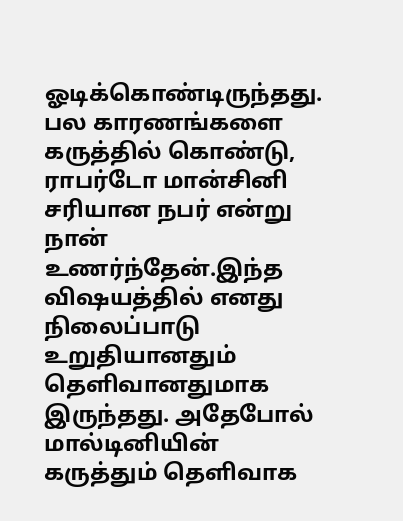ஓடிக்கொண்டிருந்தது. பல காரணங்களை கருத்தில் கொண்டு, ராபர்டோ மான்சினி சரியான நபர் என்று நான் உணர்ந்தேன்.இந்த விஷயத்தில் எனது நிலைப்பாடு உறுதியானதும் தெளிவானதுமாக இருந்தது. அதேபோல் மால்டினியின் கருத்தும் தெளிவாக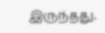இருந்தது.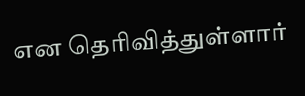என தெரிவித்துள்ளார்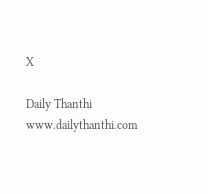X

Daily Thanthi
www.dailythanthi.com